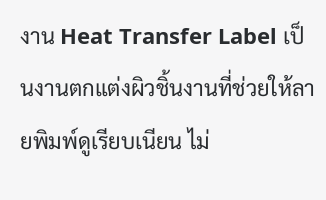งาน Heat Transfer Label เป็นงานตกแต่งผิวชิ้นงานที่ช่วยให้ลายพิมพ์ดูเรียบเนียน ไม่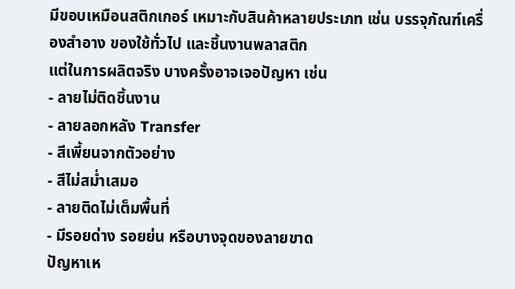มีขอบเหมือนสติกเกอร์ เหมาะกับสินค้าหลายประเภท เช่น บรรจุภัณฑ์เครื่องสำอาง ของใช้ทั่วไป และชิ้นงานพลาสติก
แต่ในการผลิตจริง บางครั้งอาจเจอปัญหา เช่น
- ลายไม่ติดชิ้นงาน
- ลายลอกหลัง Transfer
- สีเพี้ยนจากตัวอย่าง
- สีไม่สม่ำเสมอ
- ลายติดไม่เต็มพื้นที่
- มีรอยด่าง รอยย่น หรือบางจุดของลายขาด
ปัญหาเห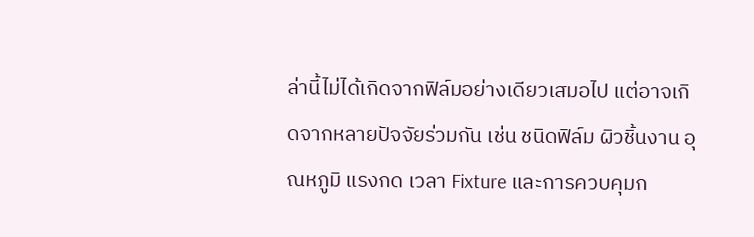ล่านี้ไม่ได้เกิดจากฟิล์มอย่างเดียวเสมอไป แต่อาจเกิดจากหลายปัจจัยร่วมกัน เช่น ชนิดฟิล์ม ผิวชิ้นงาน อุณหภูมิ แรงกด เวลา Fixture และการควบคุมก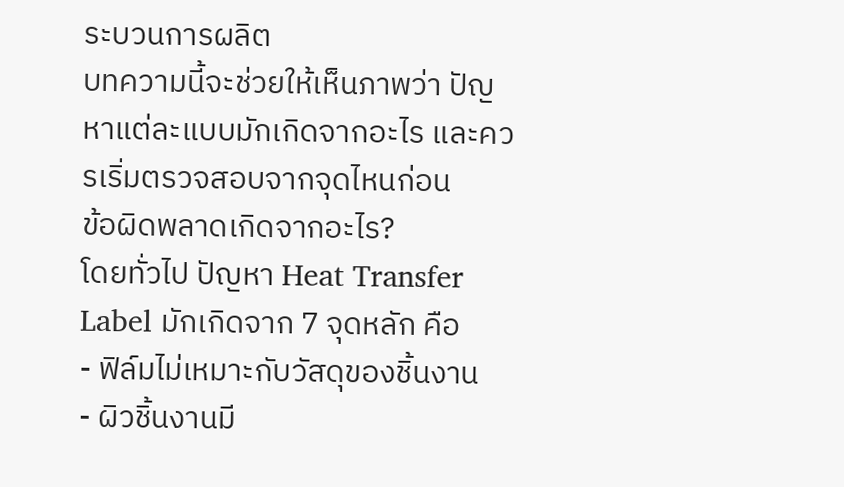ระบวนการผลิต
บทความนี้จะช่วยให้เห็นภาพว่า ปัญหาแต่ละแบบมักเกิดจากอะไร และควรเริ่มตรวจสอบจากจุดไหนก่อน
ข้อผิดพลาดเกิดจากอะไร?
โดยทั่วไป ปัญหา Heat Transfer Label มักเกิดจาก 7 จุดหลัก คือ
- ฟิล์มไม่เหมาะกับวัสดุของชิ้นงาน
- ผิวชิ้นงานมี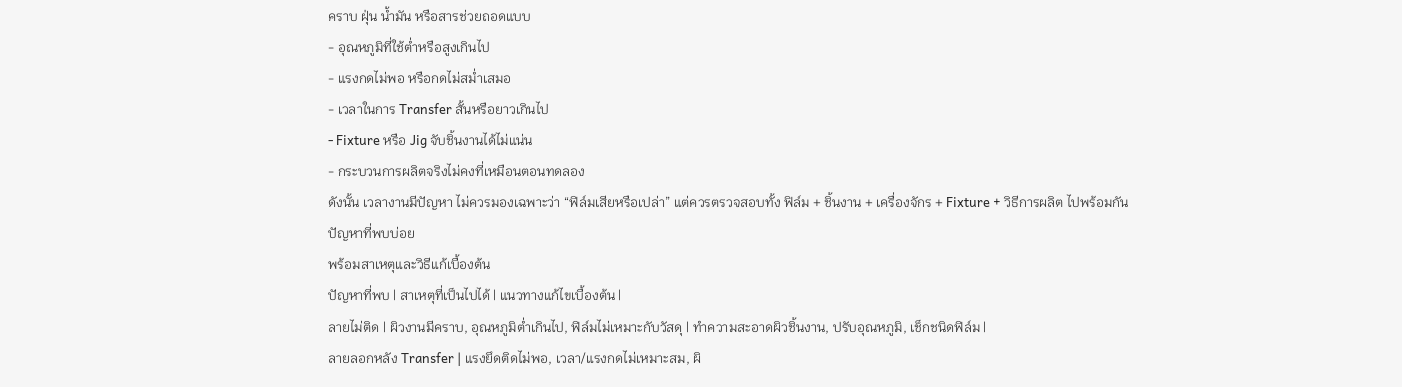คราบ ฝุ่น น้ำมัน หรือสารช่วยถอดแบบ
- อุณหภูมิที่ใช้ต่ำหรือสูงเกินไป
- แรงกดไม่พอ หรือกดไม่สม่ำเสมอ
- เวลาในการ Transfer สั้นหรือยาวเกินไป
- Fixture หรือ Jig จับชิ้นงานได้ไม่แน่น
- กระบวนการผลิตจริงไม่คงที่เหมือนตอนทดลอง
ดังนั้น เวลางานมีปัญหา ไม่ควรมองเฉพาะว่า “ฟิล์มเสียหรือเปล่า” แต่ควรตรวจสอบทั้ง ฟิล์ม + ชิ้นงาน + เครื่องจักร + Fixture + วิธีการผลิต ไปพร้อมกัน
ปัญหาที่พบบ่อย
พร้อมสาเหตุและวิธีแก้เบื้องต้น
ปัญหาที่พบ | สาเหตุที่เป็นไปได้ | แนวทางแก้ไขเบื้องต้น |
ลายไม่ติด | ผิวงานมีคราบ, อุณหภูมิต่ำเกินไป, ฟิล์มไม่เหมาะกับวัสดุ | ทำความสะอาดผิวชิ้นงาน, ปรับอุณหภูมิ, เช็กชนิดฟิล์ม |
ลายลอกหลัง Transfer | แรงยึดติดไม่พอ, เวลา/แรงกดไม่เหมาะสม, ผิ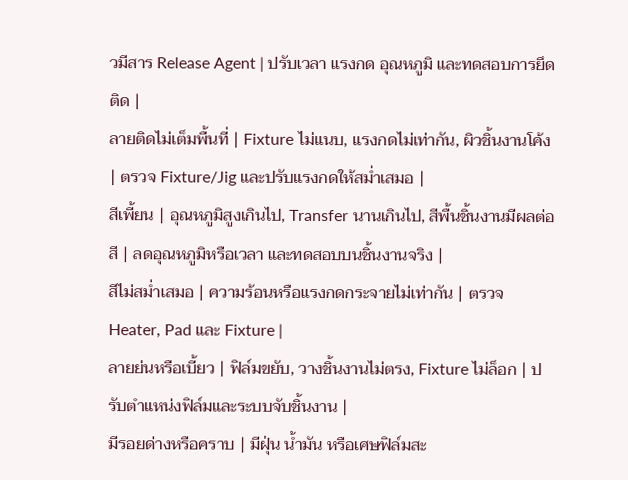วมีสาร Release Agent | ปรับเวลา แรงกด อุณหภูมิ และทดสอบการยึดติด |
ลายติดไม่เต็มพื้นที่ | Fixture ไม่แนบ, แรงกดไม่เท่ากัน, ผิวชิ้นงานโค้ง | ตรวจ Fixture/Jig และปรับแรงกดให้สม่ำเสมอ |
สีเพี้ยน | อุณหภูมิสูงเกินไป, Transfer นานเกินไป, สีพื้นชิ้นงานมีผลต่อสี | ลดอุณหภูมิหรือเวลา และทดสอบบนชิ้นงานจริง |
สีไม่สม่ำเสมอ | ความร้อนหรือแรงกดกระจายไม่เท่ากัน | ตรวจ Heater, Pad และ Fixture |
ลายย่นหรือเบี้ยว | ฟิล์มขยับ, วางชิ้นงานไม่ตรง, Fixture ไม่ล็อก | ปรับตำแหน่งฟิล์มและระบบจับชิ้นงาน |
มีรอยด่างหรือคราบ | มีฝุ่น น้ำมัน หรือเศษฟิล์มสะ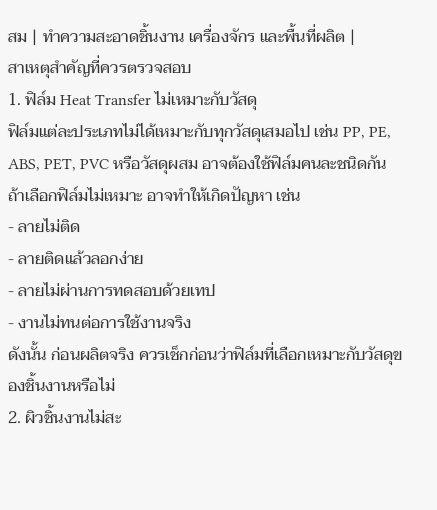สม | ทำความสะอาดชิ้นงาน เครื่องจักร และพื้นที่ผลิต |
สาเหตุสำคัญที่ควรตรวจสอบ
1. ฟิล์ม Heat Transfer ไม่เหมาะกับวัสดุ
ฟิล์มแต่ละประเภทไม่ได้เหมาะกับทุกวัสดุเสมอไป เช่น PP, PE, ABS, PET, PVC หรือวัสดุผสม อาจต้องใช้ฟิล์มคนละชนิดกัน
ถ้าเลือกฟิล์มไม่เหมาะ อาจทำให้เกิดปัญหา เช่น
- ลายไม่ติด
- ลายติดแล้วลอกง่าย
- ลายไม่ผ่านการทดสอบด้วยเทป
- งานไม่ทนต่อการใช้งานจริง
ดังนั้น ก่อนผลิตจริง ควรเช็กก่อนว่าฟิล์มที่เลือกเหมาะกับวัสดุของชิ้นงานหรือไม่
2. ผิวชิ้นงานไม่สะ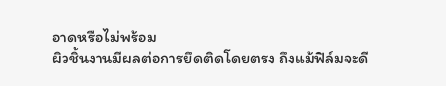อาดหรือไม่พร้อม
ผิวชิ้นงานมีผลต่อการยึดติดโดยตรง ถึงแม้ฟิล์มจะดี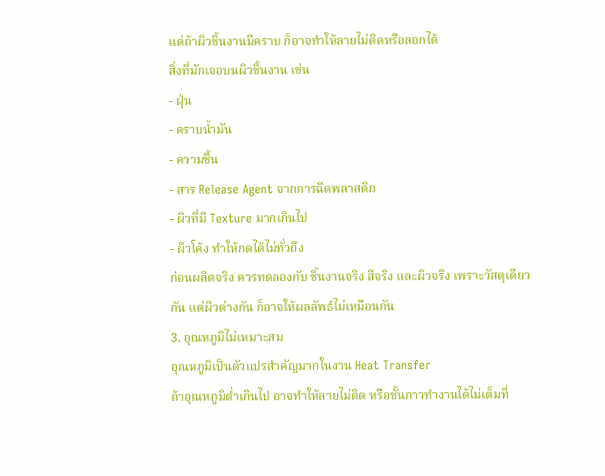แต่ถ้าผิวชิ้นงานมีคราบ ก็อาจทำให้ลายไม่ติดหรือลอกได้
สิ่งที่มักเจอบนผิวชิ้นงาน เช่น
- ฝุ่น
- คราบน้ำมัน
- ความชื้น
- สาร Release Agent จากการฉีดพลาสติก
- ผิวที่มี Texture มากเกินไป
- ผิวโค้ง ทำให้กดได้ไม่ทั่วถึง
ก่อนผลิตจริง ควรทดลองกับ ชิ้นงานจริง สีจริง และผิวจริง เพราะวัสดุเดียวกัน แต่ผิวต่างกัน ก็อาจให้ผลลัพธ์ไม่เหมือนกัน
3. อุณหภูมิไม่เหมาะสม
อุณหภูมิเป็นตัวแปรสำคัญมากในงาน Heat Transfer
ถ้าอุณหภูมิต่ำเกินไป อาจทำให้ลายไม่ติด หรือชั้นกาวทำงานได้ไม่เต็มที่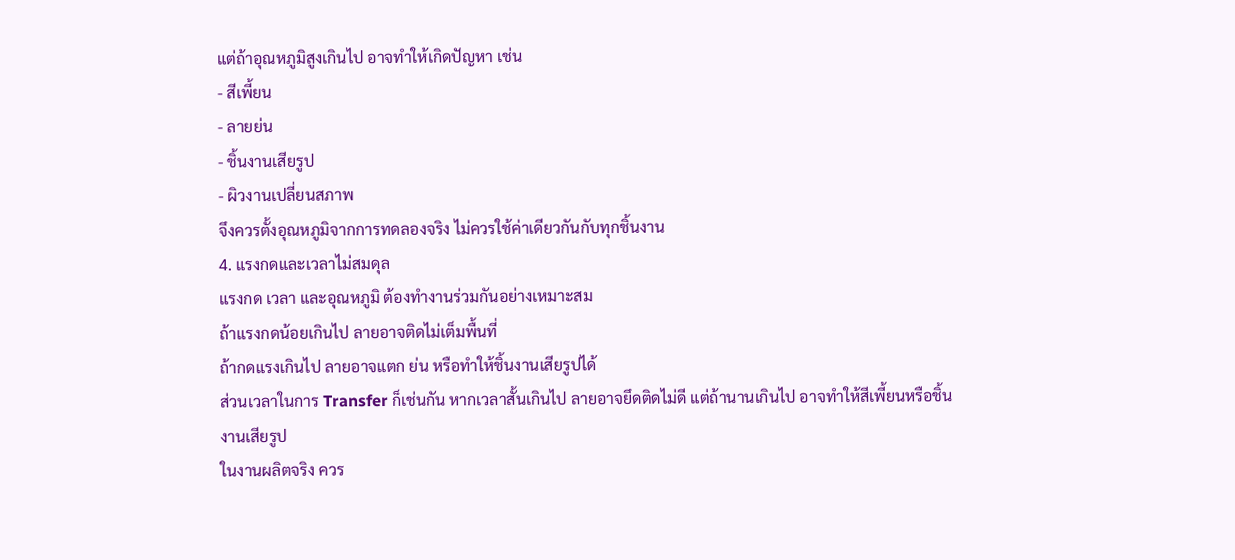แต่ถ้าอุณหภูมิสูงเกินไป อาจทำให้เกิดปัญหา เช่น
- สีเพี้ยน
- ลายย่น
- ชิ้นงานเสียรูป
- ผิวงานเปลี่ยนสภาพ
จึงควรตั้งอุณหภูมิจากการทดลองจริง ไม่ควรใช้ค่าเดียวกันกับทุกชิ้นงาน
4. แรงกดและเวลาไม่สมดุล
แรงกด เวลา และอุณหภูมิ ต้องทำงานร่วมกันอย่างเหมาะสม
ถ้าแรงกดน้อยเกินไป ลายอาจติดไม่เต็มพื้นที่
ถ้ากดแรงเกินไป ลายอาจแตก ย่น หรือทำให้ชิ้นงานเสียรูปได้
ส่วนเวลาในการ Transfer ก็เช่นกัน หากเวลาสั้นเกินไป ลายอาจยึดติดไม่ดี แต่ถ้านานเกินไป อาจทำให้สีเพี้ยนหรือชิ้นงานเสียรูป
ในงานผลิตจริง ควร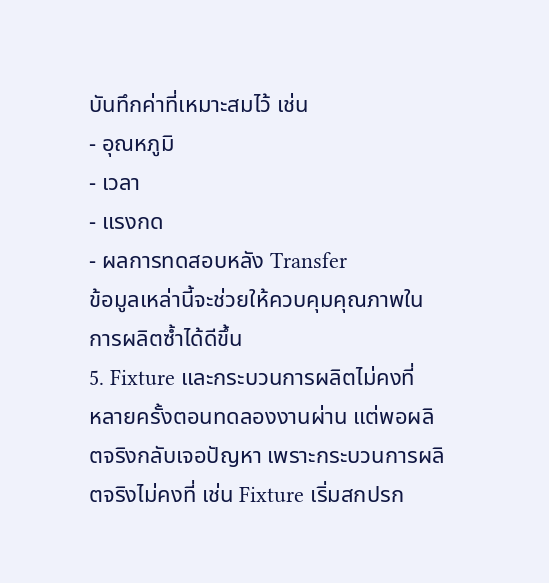บันทึกค่าที่เหมาะสมไว้ เช่น
- อุณหภูมิ
- เวลา
- แรงกด
- ผลการทดสอบหลัง Transfer
ข้อมูลเหล่านี้จะช่วยให้ควบคุมคุณภาพในการผลิตซ้ำได้ดีขึ้น
5. Fixture และกระบวนการผลิตไม่คงที่
หลายครั้งตอนทดลองงานผ่าน แต่พอผลิตจริงกลับเจอปัญหา เพราะกระบวนการผลิตจริงไม่คงที่ เช่น Fixture เริ่มสกปรก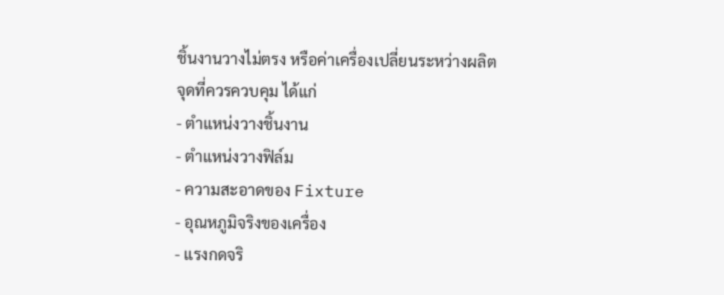ชิ้นงานวางไม่ตรง หรือค่าเครื่องเปลี่ยนระหว่างผลิต
จุดที่ควรควบคุม ได้แก่
- ตำแหน่งวางชิ้นงาน
- ตำแหน่งวางฟิล์ม
- ความสะอาดของ Fixture
- อุณหภูมิจริงของเครื่อง
- แรงกดจริ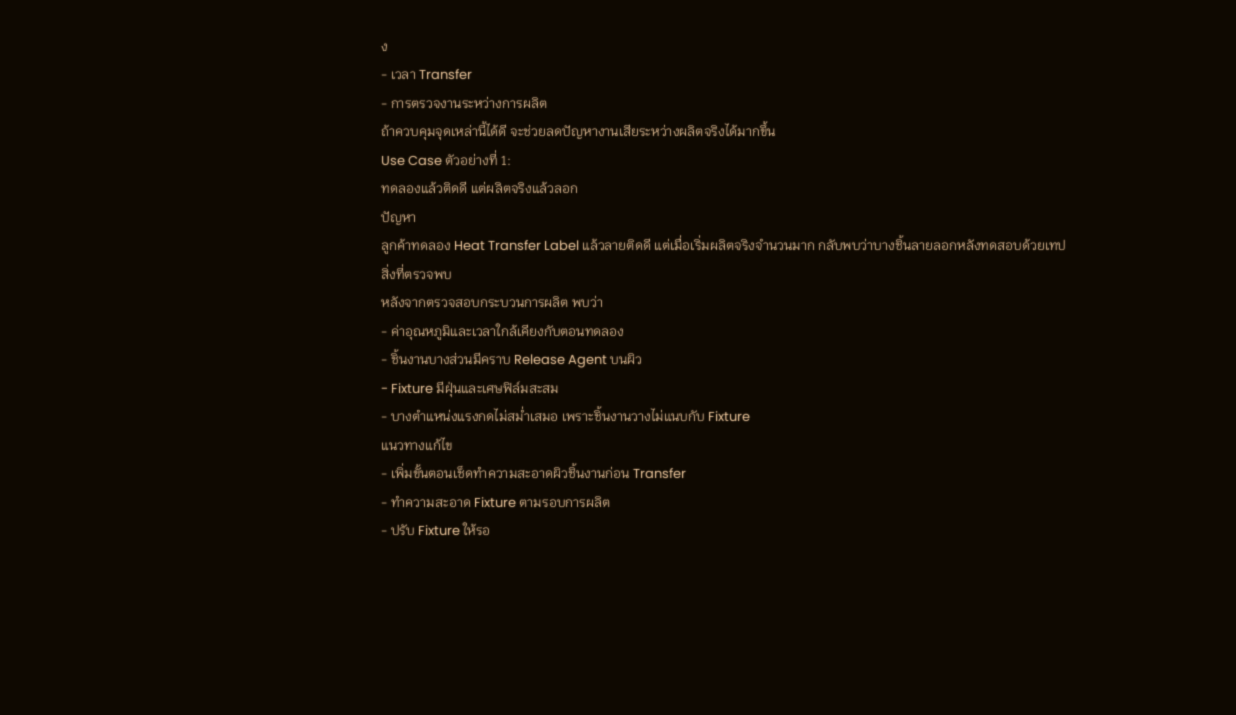ง
- เวลา Transfer
- การตรวจงานระหว่างการผลิต
ถ้าควบคุมจุดเหล่านี้ได้ดี จะช่วยลดปัญหางานเสียระหว่างผลิตจริงได้มากขึ้น
Use Case ตัวอย่างที่ 1:
ทดลองแล้วติดดี แต่ผลิตจริงแล้วลอก
ปัญหา
ลูกค้าทดลอง Heat Transfer Label แล้วลายติดดี แต่เมื่อเริ่มผลิตจริงจำนวนมาก กลับพบว่าบางชิ้นลายลอกหลังทดสอบด้วยเทป
สิ่งที่ตรวจพบ
หลังจากตรวจสอบกระบวนการผลิต พบว่า
- ค่าอุณหภูมิและเวลาใกล้เคียงกับตอนทดลอง
- ชิ้นงานบางส่วนมีคราบ Release Agent บนผิว
- Fixture มีฝุ่นและเศษฟิล์มสะสม
- บางตำแหน่งแรงกดไม่สม่ำเสมอ เพราะชิ้นงานวางไม่แนบกับ Fixture
แนวทางแก้ไข
- เพิ่มขั้นตอนเช็ดทำความสะอาดผิวชิ้นงานก่อน Transfer
- ทำความสะอาด Fixture ตามรอบการผลิต
- ปรับ Fixture ให้รอ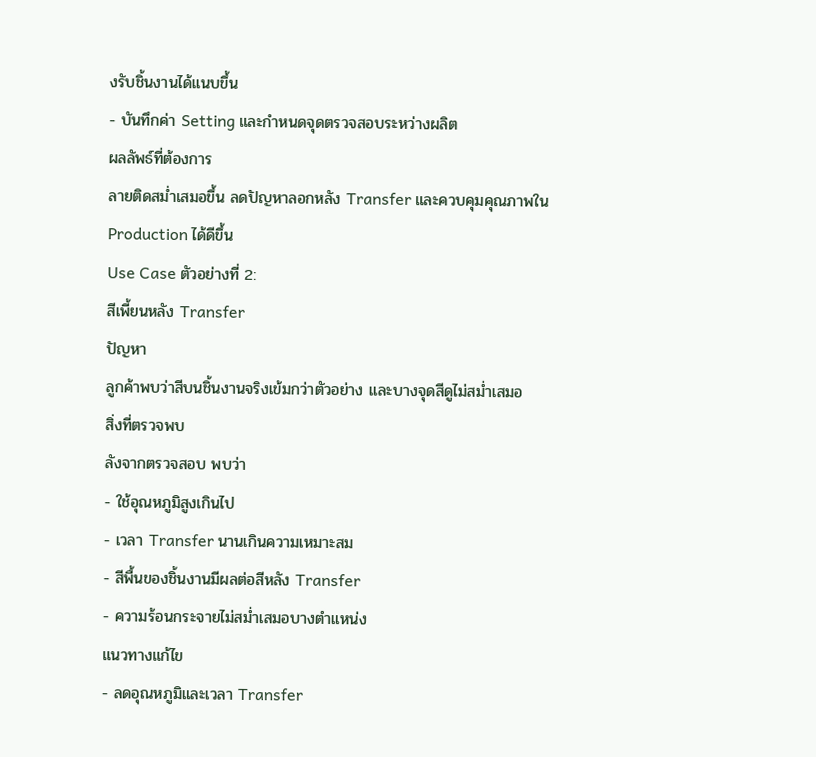งรับชิ้นงานได้แนบขึ้น
- บันทึกค่า Setting และกำหนดจุดตรวจสอบระหว่างผลิต
ผลลัพธ์ที่ต้องการ
ลายติดสม่ำเสมอขึ้น ลดปัญหาลอกหลัง Transfer และควบคุมคุณภาพใน Production ได้ดีขึ้น
Use Case ตัวอย่างที่ 2:
สีเพี้ยนหลัง Transfer
ปัญหา
ลูกค้าพบว่าสีบนชิ้นงานจริงเข้มกว่าตัวอย่าง และบางจุดสีดูไม่สม่ำเสมอ
สิ่งที่ตรวจพบ
ลังจากตรวจสอบ พบว่า
- ใช้อุณหภูมิสูงเกินไป
- เวลา Transfer นานเกินความเหมาะสม
- สีพื้นของชิ้นงานมีผลต่อสีหลัง Transfer
- ความร้อนกระจายไม่สม่ำเสมอบางตำแหน่ง
แนวทางแก้ไข
- ลดอุณหภูมิและเวลา Transfer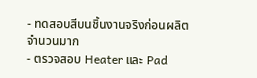- ทดสอบสีบนชิ้นงานจริงก่อนผลิตจำนวนมาก
- ตรวจสอบ Heater และ Pad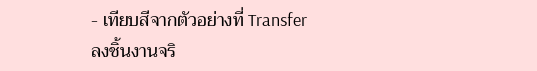- เทียบสีจากตัวอย่างที่ Transfer ลงชิ้นงานจริ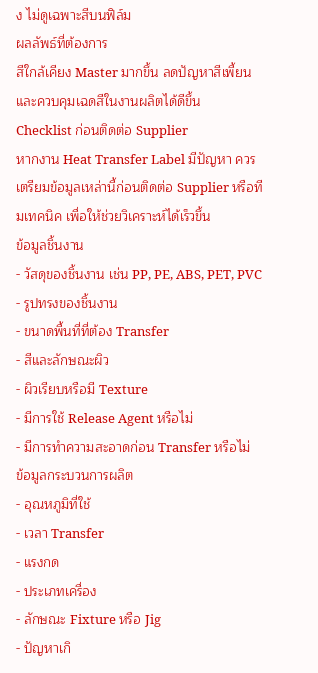ง ไม่ดูเฉพาะสีบนฟิล์ม
ผลลัพธ์ที่ต้องการ
สีใกล้เคียง Master มากขึ้น ลดปัญหาสีเพี้ยน และควบคุมเฉดสีในงานผลิตได้ดีขึ้น
Checklist ก่อนติดต่อ Supplier
หากงาน Heat Transfer Label มีปัญหา ควรเตรียมข้อมูลเหล่านี้ก่อนติดต่อ Supplier หรือทีมเทคนิค เพื่อให้ช่วยวิเคราะห์ได้เร็วขึ้น
ข้อมูลชิ้นงาน
- วัสดุของชิ้นงาน เช่น PP, PE, ABS, PET, PVC
- รูปทรงของชิ้นงาน
- ขนาดพื้นที่ที่ต้อง Transfer
- สีและลักษณะผิว
- ผิวเรียบหรือมี Texture
- มีการใช้ Release Agent หรือไม่
- มีการทำความสะอาดก่อน Transfer หรือไม่
ข้อมูลกระบวนการผลิต
- อุณหภูมิที่ใช้
- เวลา Transfer
- แรงกด
- ประเภทเครื่อง
- ลักษณะ Fixture หรือ Jig
- ปัญหาเกิ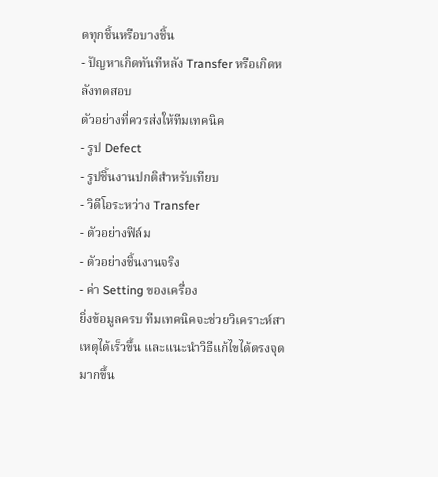ดทุกชิ้นหรือบางชิ้น
- ปัญหาเกิดทันทีหลัง Transfer หรือเกิดหลังทดสอบ
ตัวอย่างที่ควรส่งให้ทีมเทคนิค
- รูป Defect
- รูปชิ้นงานปกติสำหรับเทียบ
- วิดีโอระหว่าง Transfer
- ตัวอย่างฟิล์ม
- ตัวอย่างชิ้นงานจริง
- ค่า Setting ของเครื่อง
ยิ่งข้อมูลครบ ทีมเทคนิคจะช่วยวิเคราะห์สาเหตุได้เร็วขึ้น และแนะนำวิธีแก้ไขได้ตรงจุดมากขึ้น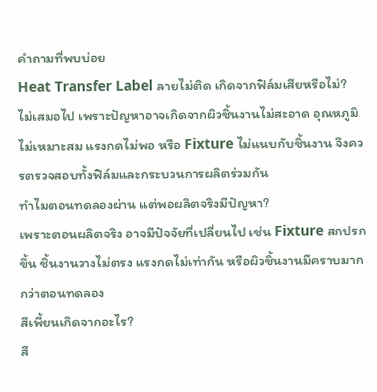คำถามที่พบบ่อย
Heat Transfer Label ลายไม่ติด เกิดจากฟิล์มเสียหรือไม่?
ไม่เสมอไป เพราะปัญหาอาจเกิดจากผิวชิ้นงานไม่สะอาด อุณหภูมิไม่เหมาะสม แรงกดไม่พอ หรือ Fixture ไม่แนบกับชิ้นงาน จึงควรตรวจสอบทั้งฟิล์มและกระบวนการผลิตร่วมกัน
ทำไมตอนทดลองผ่าน แต่พอผลิตจริงมีปัญหา?
เพราะตอนผลิตจริง อาจมีปัจจัยที่เปลี่ยนไป เช่น Fixture สกปรกขึ้น ชิ้นงานวางไม่ตรง แรงกดไม่เท่ากัน หรือผิวชิ้นงานมีคราบมากกว่าตอนทดลอง
สีเพี้ยนเกิดจากอะไร?
สี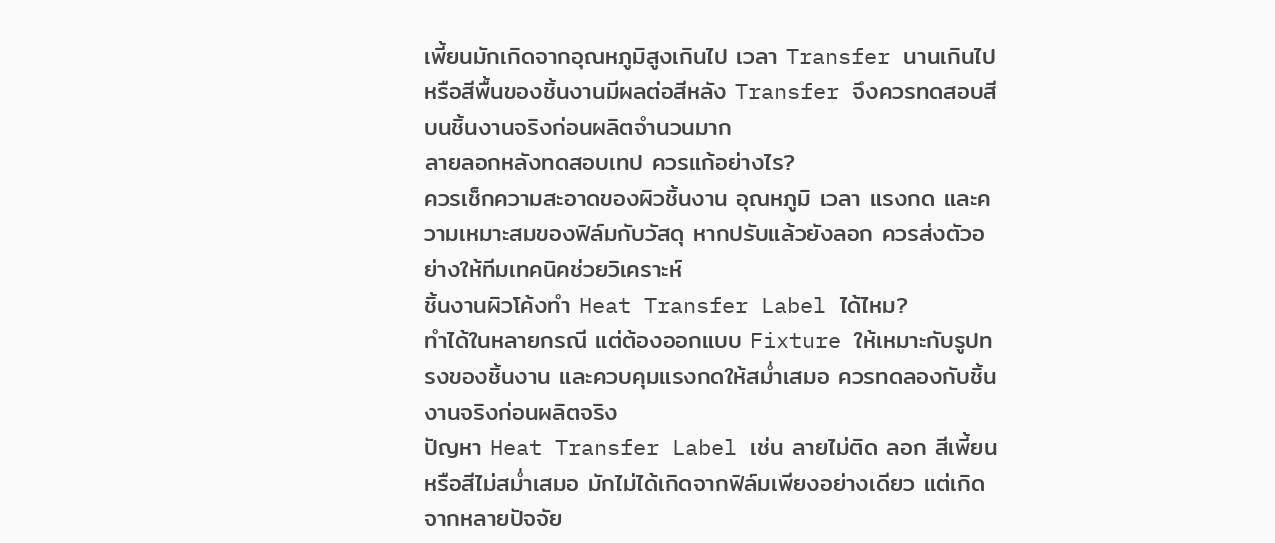เพี้ยนมักเกิดจากอุณหภูมิสูงเกินไป เวลา Transfer นานเกินไป หรือสีพื้นของชิ้นงานมีผลต่อสีหลัง Transfer จึงควรทดสอบสีบนชิ้นงานจริงก่อนผลิตจำนวนมาก
ลายลอกหลังทดสอบเทป ควรแก้อย่างไร?
ควรเช็กความสะอาดของผิวชิ้นงาน อุณหภูมิ เวลา แรงกด และความเหมาะสมของฟิล์มกับวัสดุ หากปรับแล้วยังลอก ควรส่งตัวอย่างให้ทีมเทคนิคช่วยวิเคราะห์
ชิ้นงานผิวโค้งทำ Heat Transfer Label ได้ไหม?
ทำได้ในหลายกรณี แต่ต้องออกแบบ Fixture ให้เหมาะกับรูปทรงของชิ้นงาน และควบคุมแรงกดให้สม่ำเสมอ ควรทดลองกับชิ้นงานจริงก่อนผลิตจริง
ปัญหา Heat Transfer Label เช่น ลายไม่ติด ลอก สีเพี้ยน หรือสีไม่สม่ำเสมอ มักไม่ได้เกิดจากฟิล์มเพียงอย่างเดียว แต่เกิดจากหลายปัจจัย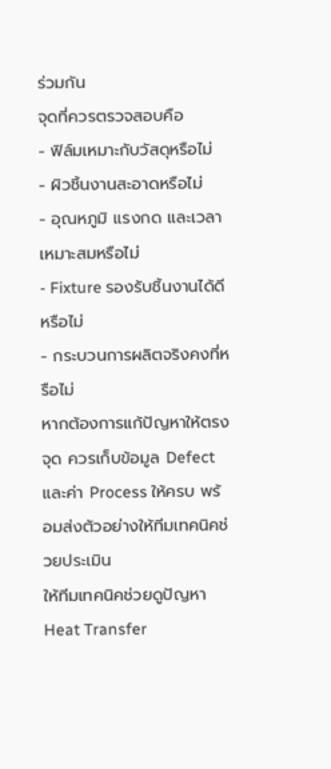ร่วมกัน
จุดที่ควรตรวจสอบคือ
- ฟิล์มเหมาะกับวัสดุหรือไม่
- ผิวชิ้นงานสะอาดหรือไม่
- อุณหภูมิ แรงกด และเวลาเหมาะสมหรือไม่
- Fixture รองรับชิ้นงานได้ดีหรือไม่
- กระบวนการผลิตจริงคงที่หรือไม่
หากต้องการแก้ปัญหาให้ตรงจุด ควรเก็บข้อมูล Defect และค่า Process ให้ครบ พร้อมส่งตัวอย่างให้ทีมเทคนิคช่วยประเมิน
ให้ทีมเทคนิคช่วยดูปัญหา
Heat Transfer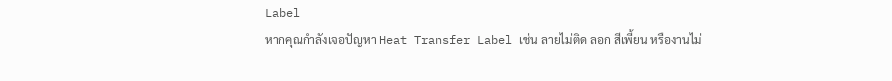Label
หากคุณกำลังเจอปัญหา Heat Transfer Label เช่น ลายไม่ติด ลอก สีเพี้ยน หรืองานไม่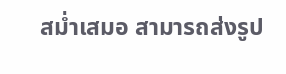สม่ำเสมอ สามารถส่งรูป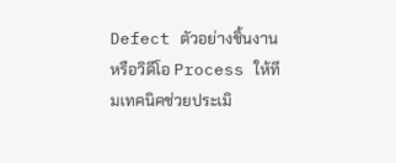Defect ตัวอย่างชิ้นงาน หรือวิดีโอ Process ให้ทีมเทคนิคช่วยประเมิ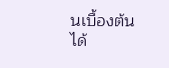นเบื้องต้นได้